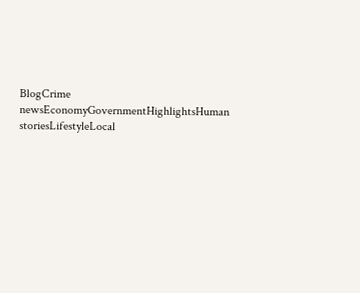BlogCrime newsEconomyGovernmentHighlightsHuman storiesLifestyleLocal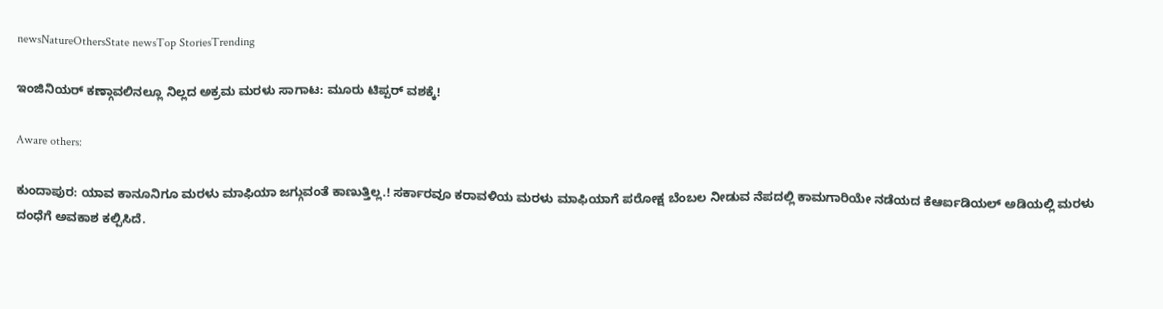newsNatureOthersState newsTop StoriesTrending

ಇಂಜಿನಿಯರ್ ಕಣ್ಗಾವಲಿನಲ್ಲೂ ನಿಲ್ಲದ ಅಕ್ರಮ ಮರಳು ಸಾಗಾಟ: ಮೂರು ಟಿಪ್ಪರ್ ವಶಕ್ಕೆ!

Aware others:

ಕುಂದಾಪುರ: ಯಾವ ಕಾನೂನಿಗೂ ಮರಳು ಮಾಫಿಯಾ ಜಗ್ಗುವಂತೆ ಕಾಣುತ್ತಿಲ್ಲ.! ಸರ್ಕಾರವೂ ಕರಾವಳಿಯ ಮರಳು ಮಾಫಿಯಾಗೆ ಪರೋಕ್ಷ ಬೆಂಬಲ ನೀಡುವ ನೆಪದಲ್ಲಿ ಕಾಮಗಾರಿಯೇ ನಡೆಯದ ಕೆಆರ್ಐಡಿಯಲ್ ಅಡಿಯಲ್ಲಿ ಮರಳು ದಂಧೆಗೆ ಅವಕಾಶ ಕಲ್ಪಿಸಿದೆ.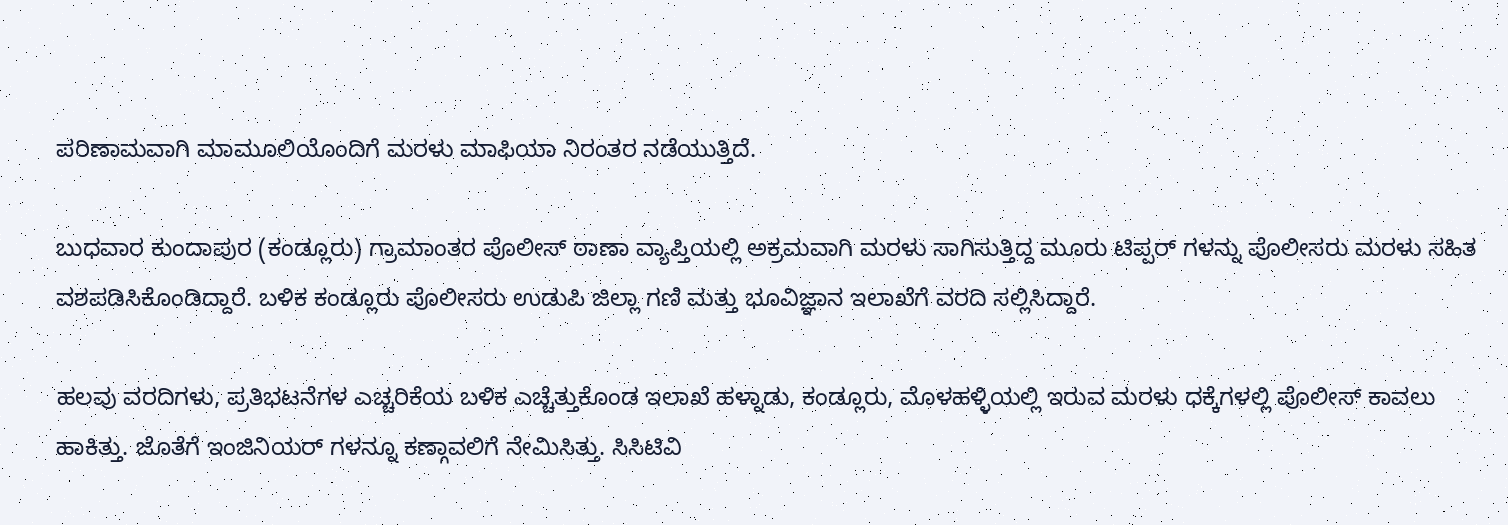ಪರಿಣಾಮವಾಗಿ ಮಾಮೂಲಿಯೊಂದಿಗೆ ಮರಳು ಮಾಫಿಯಾ ನಿರಂತರ ನಡೆಯುತ್ತಿದೆ.

ಬುಧವಾರ ಕುಂದಾಪುರ (ಕಂಡ್ಲೂರು) ಗ್ರಾಮಾಂತರ ಪೊಲೀಸ್ ಠಾಣಾ ವ್ಯಾಪ್ತಿಯಲ್ಲಿ ಅಕ್ರಮವಾಗಿ ಮರಳು ಸಾಗಿಸುತ್ತಿದ್ದ ಮೂರು ಟಿಪ್ಪರ್ ಗಳನ್ನು ಪೊಲೀಸರು ಮರಳು ಸಹಿತ ವಶಪಡಿಸಿಕೊಂಡಿದ್ದಾರೆ. ಬಳಿಕ ಕಂಡ್ಲೂರು ಪೊಲೀಸರು ಉಡುಪಿ ಜಿಲ್ಲಾ ಗಣಿ ಮತ್ತು ಭೂವಿಜ್ಞಾನ ಇಲಾಖೆಗೆ ವರದಿ ಸಲ್ಲಿಸಿದ್ದಾರೆ.

ಹಲವು ವರದಿಗಳು, ಪ್ರತಿಭಟನೆಗಳ ಎಚ್ಚರಿಕೆಯ ಬಳಿಕ ಎಚ್ಚೆತ್ತುಕೊಂಡ ಇಲಾಖೆ ಹಳ್ನಾಡು, ಕಂಡ್ಲೂರು, ಮೊಳಹಳ್ಳಿಯಲ್ಲಿ ಇರುವ ಮರಳು ಧಕ್ಕೆಗಳಲ್ಲಿ ಪೊಲೀಸ್ ಕಾವಲು ಹಾಕಿತ್ತು. ಜೊತೆಗೆ ಇಂಜಿನಿಯರ್ ಗಳನ್ನೂ ಕಣ್ಗಾವಲಿಗೆ ನೇಮಿಸಿತ್ತು. ಸಿಸಿಟಿವಿ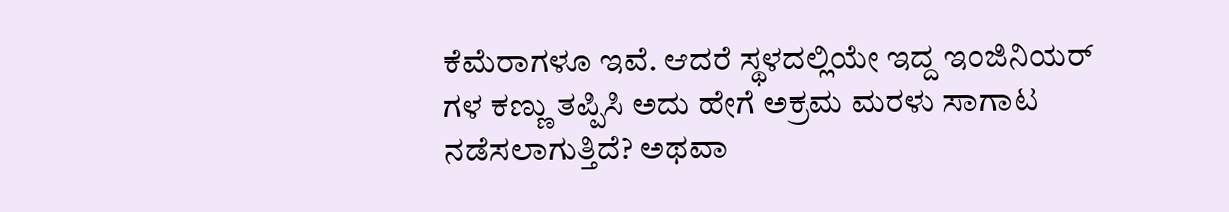ಕೆಮೆರಾಗಳೂ ಇವೆ. ಆದರೆ ಸ್ಥಳದಲ್ಲಿಯೇ ಇದ್ದ ಇಂಜಿನಿಯರ್ ಗಳ ಕಣ್ಣು ತಪ್ಪಿಸಿ ಅದು ಹೇಗೆ ಅಕ್ರಮ ಮರಳು ಸಾಗಾಟ ನಡೆಸಲಾಗುತ್ತಿದೆ? ಅಥವಾ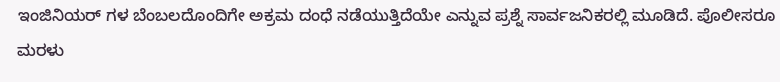ಇಂಜಿನಿಯರ್ ಗಳ ಬೆಂಬಲದೊಂದಿಗೇ ಅಕ್ರಮ ದಂಧೆ ನಡೆಯುತ್ತಿದೆಯೇ ಎನ್ನುವ ಪ್ರಶ್ನೆ ಸಾರ್ವಜನಿಕರಲ್ಲಿ ಮೂಡಿದೆ. ಪೊಲೀಸರೂ ಮರಳು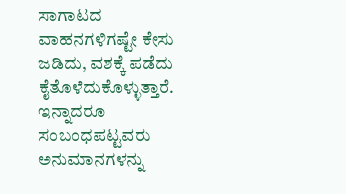ಸಾಗಾಟದ ವಾಹನಗಳಿಗಷ್ಟೇ ಕೇಸು ಜಡಿದು, ವಶಕ್ಕೆ ಪಡೆದು ಕೈತೊಳೆದುಕೊಳ್ಳುತ್ತಾರೆ. ಇನ್ನಾದರೂ ಸಂಬಂಧಪಟ್ಟವರು ಅನುಮಾನಗಳನ್ನು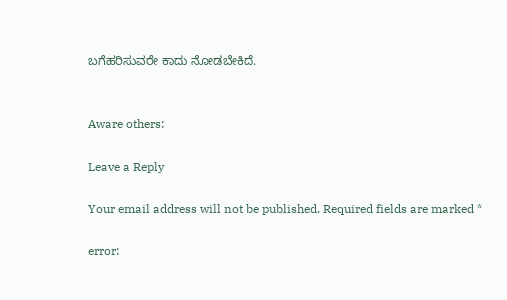ಬಗೆಹರಿಸುವರೇ ಕಾದು ನೋಡಬೇಕಿದೆ.


Aware others:

Leave a Reply

Your email address will not be published. Required fields are marked *

error: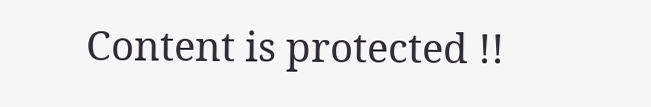Content is protected !!